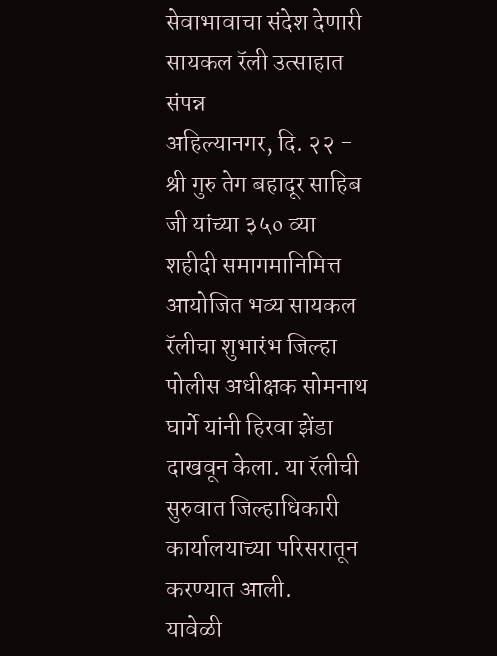सेवाभावाचा संदेश देणारी सायकल रॅली उत्साहात संपन्न
अहिल्यानगर, दि. २२ - श्री गुरु तेग बहादूर साहिब जी यांच्या ३५० व्या शहीदी समागमानिमित्त आयोजित भव्य सायकल रॅलीचा शुभारंभ जिल्हा पोलीस अधीक्षक सोमनाथ घार्गे यांनी हिरवा झेंडा दाखवून केला. या रॅलीची सुरुवात जिल्हाधिकारी कार्यालयाच्या परिसरातून करण्यात आली.
यावेळी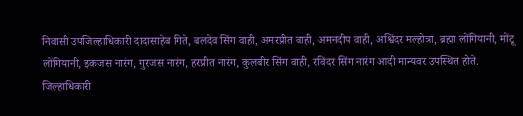निवासी उपजिल्हाधिकारी दादासाहेब गिते, बलदेव सिंग वाही, अमरप्रीत वाही, अमनदीप वाही, अश्विंदर मल्होत्रा, ब्रह्मा लोंगियानी, मोंटू लोंगियानी, इकजस नारंग, गुरजस नारंग, हरप्रीत नारंग, कुलबीर सिंग वाही, रविंदर सिंग नारंग आदी मान्यवर उपस्थित होते.
जिल्हाधिकारी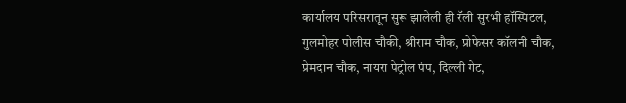कार्यालय परिसरातून सुरू झालेली ही रॅली सुरभी हॉस्पिटल, गुलमोहर पोलीस चौकी, श्रीराम चौक, प्रोफेसर कॉलनी चौक, प्रेमदान चौक, नायरा पेट्रोल पंप, दिल्ली गेट,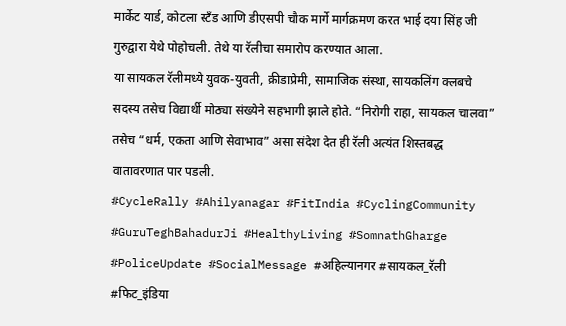मार्केट यार्ड, कोटला स्टँड आणि डीएसपी चौक मार्गे मार्गक्रमण करत भाई दया सिंह जी गुरुद्वारा येथे पोहोचली. तेथे या रॅलीचा समारोप करण्यात आला.
या सायकल रॅलीमध्ये युवक-युवती, क्रीडाप्रेमी, सामाजिक संस्था, सायकलिंग क्लबचे सदस्य तसेच विद्यार्थी मोठ्या संख्येने सहभागी झाले होते. “निरोगी राहा, सायकल चालवा” तसेच “धर्म, एकता आणि सेवाभाव” असा संदेश देत ही रॅली अत्यंत शिस्तबद्ध वातावरणात पार पडली.
#CycleRally #Ahilyanagar #FitIndia #CyclingCommunity #GuruTeghBahadurJi #HealthyLiving #SomnathGharge #PoliceUpdate #SocialMessage #अहिल्यानगर #सायकल_रॅली #फिट_इंडिया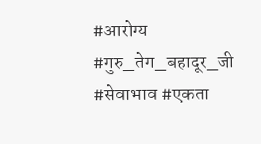#आरोग्य #गुरु_तेग_बहादूर_जी #सेवाभाव #एकता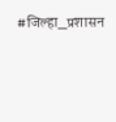#जिल्हा_प्रशासन